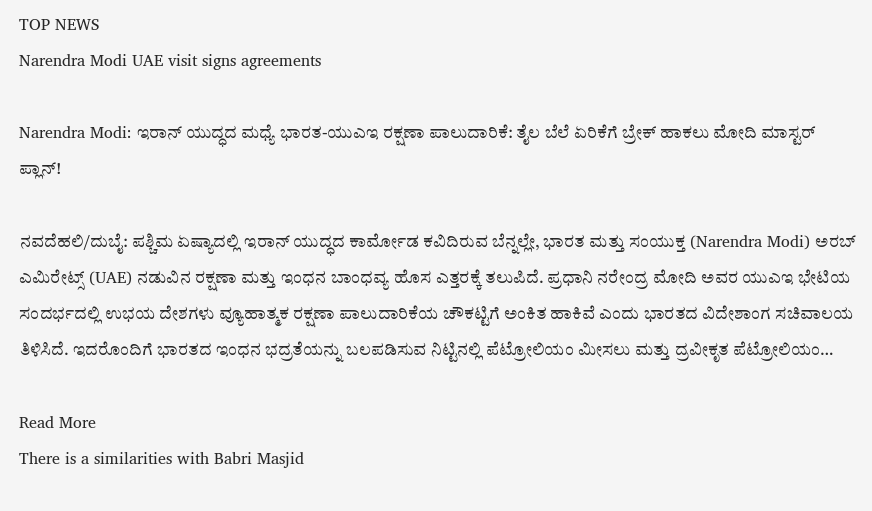TOP NEWS
Narendra Modi UAE visit signs agreements

Narendra Modi: ಇರಾನ್ ಯುದ್ಧದ ಮಧ್ಯೆ ಭಾರತ-ಯುಎಇ ರಕ್ಷಣಾ ಪಾಲುದಾರಿಕೆ: ತೈಲ ಬೆಲೆ ಏರಿಕೆಗೆ ಬ್ರೇಕ್ ಹಾಕಲು ಮೋದಿ ಮಾಸ್ಟರ್ ಪ್ಲಾನ್!

ನವದೆಹಲಿ/ದುಬೈ: ಪಶ್ಚಿಮ ಏಷ್ಯಾದಲ್ಲಿ ಇರಾನ್ ಯುದ್ಧದ ಕಾರ್ಮೋಡ ಕವಿದಿರುವ ಬೆನ್ನಲ್ಲೇ, ಭಾರತ ಮತ್ತು ಸಂಯುಕ್ತ (Narendra Modi) ಅರಬ್ ಎಮಿರೇಟ್ಸ್ (UAE) ನಡುವಿನ ರಕ್ಷಣಾ ಮತ್ತು ಇಂಧನ ಬಾಂಧವ್ಯ ಹೊಸ ಎತ್ತರಕ್ಕೆ ತಲುಪಿದೆ. ಪ್ರಧಾನಿ ನರೇಂದ್ರ ಮೋದಿ ಅವರ ಯುಎಇ ಭೇಟಿಯ ಸಂದರ್ಭದಲ್ಲಿ ಉಭಯ ದೇಶಗಳು ವ್ಯೂಹಾತ್ಮಕ ರಕ್ಷಣಾ ಪಾಲುದಾರಿಕೆಯ ಚೌಕಟ್ಟಿಗೆ ಅಂಕಿತ ಹಾಕಿವೆ ಎಂದು ಭಾರತದ ವಿದೇಶಾಂಗ ಸಚಿವಾಲಯ ತಿಳಿಸಿದೆ. ಇದರೊಂದಿಗೆ ಭಾರತದ ಇಂಧನ ಭದ್ರತೆಯನ್ನು ಬಲಪಡಿಸುವ ನಿಟ್ಟಿನಲ್ಲಿ ಪೆಟ್ರೋಲಿಯಂ ಮೀಸಲು ಮತ್ತು ದ್ರವೀಕೃತ ಪೆಟ್ರೋಲಿಯಂ…

Read More
There is a similarities with Babri Masjid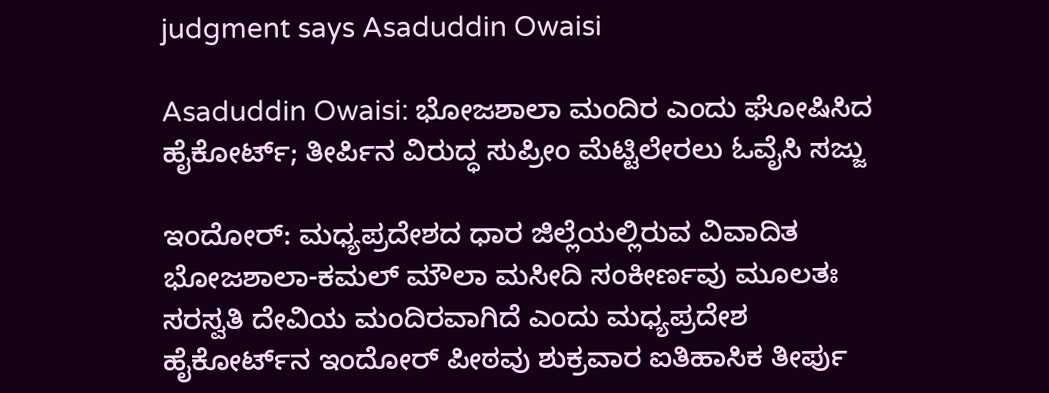judgment says Asaduddin Owaisi

Asaduddin Owaisi: ಭೋಜಶಾಲಾ ಮಂದಿರ ಎಂದು ಘೋಷಿಸಿದ ಹೈಕೋರ್ಟ್; ತೀರ್ಪಿನ ವಿರುದ್ಧ ಸುಪ್ರೀಂ ಮೆಟ್ಟಿಲೇರಲು ಓವೈಸಿ ಸಜ್ಜು

ಇಂದೋರ್: ಮಧ್ಯಪ್ರದೇಶದ ಧಾರ ಜಿಲ್ಲೆಯಲ್ಲಿರುವ ವಿವಾದಿತ ಭೋಜಶಾಲಾ-ಕಮಲ್ ಮೌಲಾ ಮಸೀದಿ ಸಂಕೀರ್ಣವು ಮೂಲತಃ ಸರಸ್ವತಿ ದೇವಿಯ ಮಂದಿರವಾಗಿದೆ ಎಂದು ಮಧ್ಯಪ್ರದೇಶ ಹೈಕೋರ್ಟ್‌ನ ಇಂದೋರ್ ಪೀಠವು ಶುಕ್ರವಾರ ಐತಿಹಾಸಿಕ ತೀರ್ಪು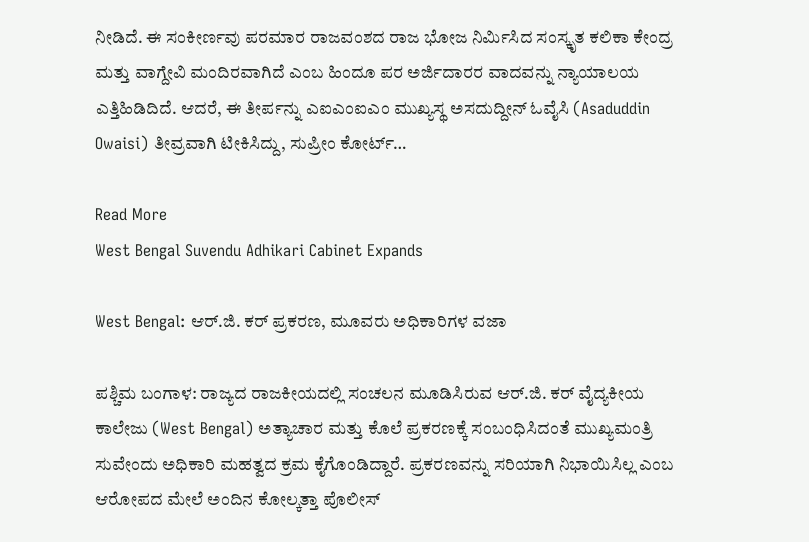ನೀಡಿದೆ. ಈ ಸಂಕೀರ್ಣವು ಪರಮಾರ ರಾಜವಂಶದ ರಾಜ ಭೋಜ ನಿರ್ಮಿಸಿದ ಸಂಸ್ಕೃತ ಕಲಿಕಾ ಕೇಂದ್ರ ಮತ್ತು ವಾಗ್ದೇವಿ ಮಂದಿರವಾಗಿದೆ ಎಂಬ ಹಿಂದೂ ಪರ ಅರ್ಜಿದಾರರ ವಾದವನ್ನು ನ್ಯಾಯಾಲಯ ಎತ್ತಿಹಿಡಿದಿದೆ. ಆದರೆ, ಈ ತೀರ್ಪನ್ನು ಎಐಎಂಐಎಂ ಮುಖ್ಯಸ್ಥ ಅಸದುದ್ದೀನ್ ಓವೈಸಿ (Asaduddin Owaisi) ತೀವ್ರವಾಗಿ ಟೀಕಿಸಿದ್ದು, ಸುಪ್ರೀಂ ಕೋರ್ಟ್…

Read More
West Bengal Suvendu Adhikari Cabinet Expands

West Bengal: ಆರ್.ಜಿ. ಕರ್ ಪ್ರಕರಣ, ಮೂವರು ಅಧಿಕಾರಿಗಳ ವಜಾ

ಪಶ್ಚಿಮ ಬಂಗಾಳ: ರಾಜ್ಯದ ರಾಜಕೀಯದಲ್ಲಿ ಸಂಚಲನ ಮೂಡಿಸಿರುವ ಆರ್.ಜಿ. ಕರ್ ವೈದ್ಯಕೀಯ ಕಾಲೇಜು (West Bengal) ಅತ್ಯಾಚಾರ ಮತ್ತು ಕೊಲೆ ಪ್ರಕರಣಕ್ಕೆ ಸಂಬಂಧಿಸಿದಂತೆ ಮುಖ್ಯಮಂತ್ರಿ ಸುವೇಂದು ಅಧಿಕಾರಿ ಮಹತ್ವದ ಕ್ರಮ ಕೈಗೊಂಡಿದ್ದಾರೆ. ಪ್ರಕರಣವನ್ನು ಸರಿಯಾಗಿ ನಿಭಾಯಿಸಿಲ್ಲ ಎಂಬ ಆರೋಪದ ಮೇಲೆ ಅಂದಿನ ಕೋಲ್ಕತ್ತಾ ಪೊಲೀಸ್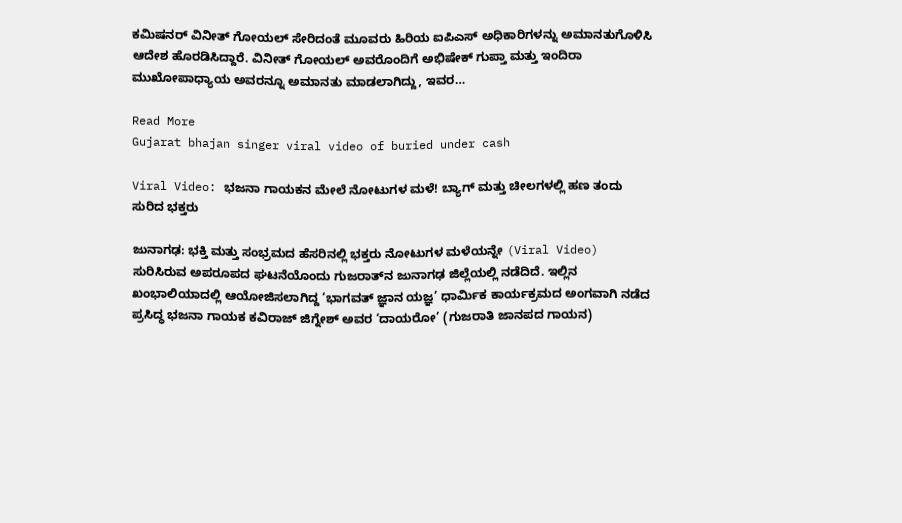ಕಮಿಷನರ್ ವಿನೀತ್ ಗೋಯಲ್ ಸೇರಿದಂತೆ ಮೂವರು ಹಿರಿಯ ಐಪಿಎಸ್ ಅಧಿಕಾರಿಗಳನ್ನು ಅಮಾನತುಗೊಳಿಸಿ ಆದೇಶ ಹೊರಡಿಸಿದ್ದಾರೆ. ವಿನೀತ್ ಗೋಯಲ್ ಅವರೊಂದಿಗೆ ಅಭಿಷೇಕ್ ಗುಪ್ತಾ ಮತ್ತು ಇಂದಿರಾ ಮುಖೋಪಾಧ್ಯಾಯ ಅವರನ್ನೂ ಅಮಾನತು ಮಾಡಲಾಗಿದ್ದು, ಇವರ…

Read More
Gujarat bhajan singer viral video of buried under cash

Viral Video: ಭಜನಾ ಗಾಯಕನ ಮೇಲೆ ನೋಟುಗಳ ಮಳೆ! ಬ್ಯಾಗ್ ಮತ್ತು ಚೀಲಗಳಲ್ಲಿ ಹಣ ತಂದು ಸುರಿದ ಭಕ್ತರು

ಜುನಾಗಢ: ಭಕ್ತಿ ಮತ್ತು ಸಂಭ್ರಮದ ಹೆಸರಿನಲ್ಲಿ ಭಕ್ತರು ನೋಟುಗಳ ಮಳೆಯನ್ನೇ (Viral Video) ಸುರಿಸಿರುವ ಅಪರೂಪದ ಘಟನೆಯೊಂದು ಗುಜರಾತ್‌ನ ಜುನಾಗಢ ಜಿಲ್ಲೆಯಲ್ಲಿ ನಡೆದಿದೆ. ಇಲ್ಲಿನ ಖಂಭಾಲಿಯಾದಲ್ಲಿ ಆಯೋಜಿಸಲಾಗಿದ್ದ ‘ಭಾಗವತ್ ಜ್ಞಾನ ಯಜ್ಞ’ ಧಾರ್ಮಿಕ ಕಾರ್ಯಕ್ರಮದ ಅಂಗವಾಗಿ ನಡೆದ ಪ್ರಸಿದ್ಧ ಭಜನಾ ಗಾಯಕ ಕವಿರಾಜ್ ಜಿಗ್ನೇಶ್ ಅವರ ‘ದಾಯರೋ’ (ಗುಜರಾತಿ ಜಾನಪದ ಗಾಯನ)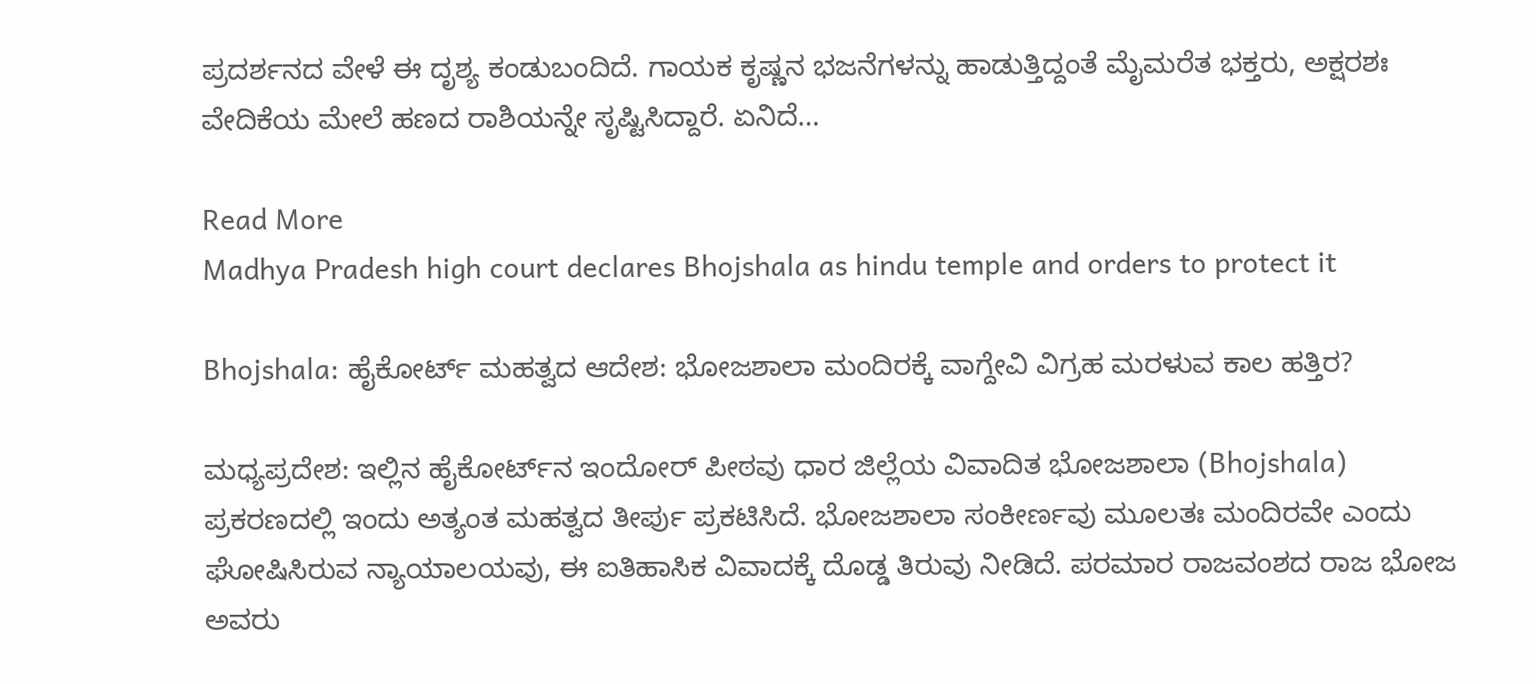ಪ್ರದರ್ಶನದ ವೇಳೆ ಈ ದೃಶ್ಯ ಕಂಡುಬಂದಿದೆ. ಗಾಯಕ ಕೃಷ್ಣನ ಭಜನೆಗಳನ್ನು ಹಾಡುತ್ತಿದ್ದಂತೆ ಮೈಮರೆತ ಭಕ್ತರು, ಅಕ್ಷರಶಃ ವೇದಿಕೆಯ ಮೇಲೆ ಹಣದ ರಾಶಿಯನ್ನೇ ಸೃಷ್ಟಿಸಿದ್ದಾರೆ. ಏನಿದೆ…

Read More
Madhya Pradesh high court declares Bhojshala as hindu temple and orders to protect it

Bhojshala: ಹೈಕೋರ್ಟ್ ಮಹತ್ವದ ಆದೇಶ: ಭೋಜಶಾಲಾ ಮಂದಿರಕ್ಕೆ ವಾಗ್ದೇವಿ ವಿಗ್ರಹ ಮರಳುವ ಕಾಲ ಹತ್ತಿರ?

ಮಧ್ಯಪ್ರದೇಶ: ಇಲ್ಲಿನ ಹೈಕೋರ್ಟ್‌ನ ಇಂದೋರ್ ಪೀಠವು ಧಾರ ಜಿಲ್ಲೆಯ ವಿವಾದಿತ ಭೋಜಶಾಲಾ (Bhojshala) ಪ್ರಕರಣದಲ್ಲಿ ಇಂದು ಅತ್ಯಂತ ಮಹತ್ವದ ತೀರ್ಪು ಪ್ರಕಟಿಸಿದೆ. ಭೋಜಶಾಲಾ ಸಂಕೀರ್ಣವು ಮೂಲತಃ ಮಂದಿರವೇ ಎಂದು ಘೋಷಿಸಿರುವ ನ್ಯಾಯಾಲಯವು, ಈ ಐತಿಹಾಸಿಕ ವಿವಾದಕ್ಕೆ ದೊಡ್ಡ ತಿರುವು ನೀಡಿದೆ. ಪರಮಾರ ರಾಜವಂಶದ ರಾಜ ಭೋಜ ಅವರು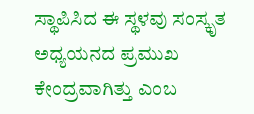ಸ್ಥಾಪಿಸಿದ ಈ ಸ್ಥಳವು ಸಂಸ್ಕೃತ ಅಧ್ಯಯನದ ಪ್ರಮುಖ ಕೇಂದ್ರವಾಗಿತ್ತು ಎಂಬ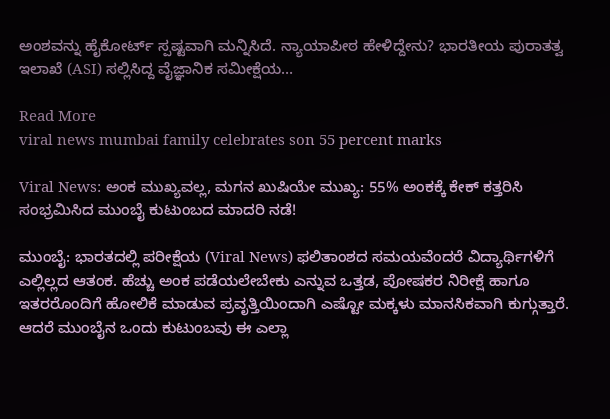ಅಂಶವನ್ನು ಹೈಕೋರ್ಟ್ ಸ್ಪಷ್ಟವಾಗಿ ಮನ್ನಿಸಿದೆ. ನ್ಯಾಯಾಪೀಠ ಹೇಳಿದ್ದೇನು? ಭಾರತೀಯ ಪುರಾತತ್ವ ಇಲಾಖೆ (ASI) ಸಲ್ಲಿಸಿದ್ದ ವೈಜ್ಞಾನಿಕ ಸಮೀಕ್ಷೆಯ…

Read More
viral news mumbai family celebrates son 55 percent marks

Viral News: ಅಂಕ ಮುಖ್ಯವಲ್ಲ, ಮಗನ ಖುಷಿಯೇ ಮುಖ್ಯ: 55% ಅಂಕಕ್ಕೆ ಕೇಕ್ ಕತ್ತರಿಸಿ ಸಂಭ್ರಮಿಸಿದ ಮುಂಬೈ ಕುಟುಂಬದ ಮಾದರಿ ನಡೆ!

ಮುಂಬೈ: ಭಾರತದಲ್ಲಿ ಪರೀಕ್ಷೆಯ (Viral News) ಫಲಿತಾಂಶದ ಸಮಯವೆಂದರೆ ವಿದ್ಯಾರ್ಥಿಗಳಿಗೆ ಎಲ್ಲಿಲ್ಲದ ಆತಂಕ. ಹೆಚ್ಚು ಅಂಕ ಪಡೆಯಲೇಬೇಕು ಎನ್ನುವ ಒತ್ತಡ, ಪೋಷಕರ ನಿರೀಕ್ಷೆ ಹಾಗೂ ಇತರರೊಂದಿಗೆ ಹೋಲಿಕೆ ಮಾಡುವ ಪ್ರವೃತ್ತಿಯಿಂದಾಗಿ ಎಷ್ಟೋ ಮಕ್ಕಳು ಮಾನಸಿಕವಾಗಿ ಕುಗ್ಗುತ್ತಾರೆ. ಆದರೆ ಮುಂಬೈನ ಒಂದು ಕುಟುಂಬವು ಈ ಎಲ್ಲಾ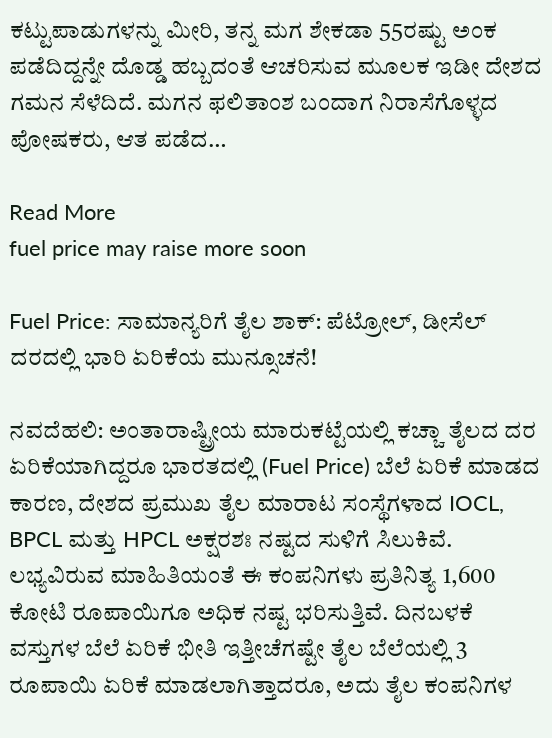ಕಟ್ಟುಪಾಡುಗಳನ್ನು ಮೀರಿ, ತನ್ನ ಮಗ ಶೇಕಡಾ 55ರಷ್ಟು ಅಂಕ ಪಡೆದಿದ್ದನ್ನೇ ದೊಡ್ಡ ಹಬ್ಬದಂತೆ ಆಚರಿಸುವ ಮೂಲಕ ಇಡೀ ದೇಶದ ಗಮನ ಸೆಳೆದಿದೆ. ಮಗನ ಫಲಿತಾಂಶ ಬಂದಾಗ ನಿರಾಸೆಗೊಳ್ಳದ ಪೋಷಕರು, ಆತ ಪಡೆದ…

Read More
fuel price may raise more soon

Fuel Price: ಸಾಮಾನ್ಯರಿಗೆ ತೈಲ ಶಾಕ್: ಪೆಟ್ರೋಲ್, ಡೀಸೆಲ್ ದರದಲ್ಲಿ ಭಾರಿ ಏರಿಕೆಯ ಮುನ್ಸೂಚನೆ!

ನವದೆಹಲಿ: ಅಂತಾರಾಷ್ಟ್ರೀಯ ಮಾರುಕಟ್ಟೆಯಲ್ಲಿ ಕಚ್ಚಾ ತೈಲದ ದರ ಏರಿಕೆಯಾಗಿದ್ದರೂ ಭಾರತದಲ್ಲಿ (Fuel Price) ಬೆಲೆ ಏರಿಕೆ ಮಾಡದ ಕಾರಣ, ದೇಶದ ಪ್ರಮುಖ ತೈಲ ಮಾರಾಟ ಸಂಸ್ಥೆಗಳಾದ IOCL, BPCL ಮತ್ತು HPCL ಅಕ್ಷರಶಃ ನಷ್ಟದ ಸುಳಿಗೆ ಸಿಲುಕಿವೆ. ಲಭ್ಯವಿರುವ ಮಾಹಿತಿಯಂತೆ ಈ ಕಂಪನಿಗಳು ಪ್ರತಿನಿತ್ಯ 1,600 ಕೋಟಿ ರೂಪಾಯಿಗೂ ಅಧಿಕ ನಷ್ಟ ಭರಿಸುತ್ತಿವೆ. ದಿನಬಳಕೆ ವಸ್ತುಗಳ ಬೆಲೆ ಏರಿಕೆ ಭೀತಿ ಇತ್ತೀಚೆಗಷ್ಟೇ ತೈಲ ಬೆಲೆಯಲ್ಲಿ 3 ರೂಪಾಯಿ ಏರಿಕೆ ಮಾಡಲಾಗಿತ್ತಾದರೂ, ಅದು ತೈಲ ಕಂಪನಿಗಳ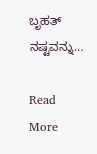ಬೃಹತ್ ನಷ್ಟವನ್ನು…

Read More